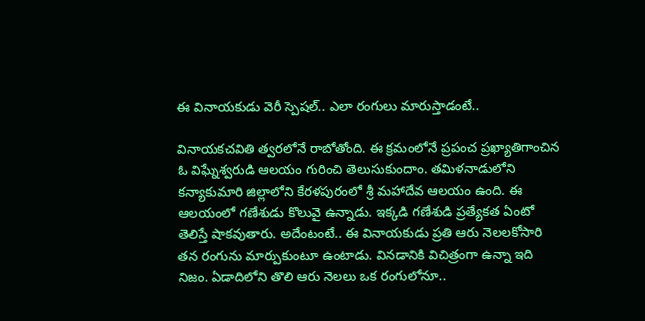ఈ వినాయకుడు వెరీ స్పెషల్.. ఎలా రంగులు మారుస్తాడంటే..

వినాయకచవితి త్వరలోనే రాబోతోంది. ఈ క్రమంలోనే ప్రపంచ ప్రఖ్యాతిగాంచిన ఓ విఘ్నేశ్వరుడి ఆలయం గురించి తెలుసుకుందాం. తమిళనాడులోని కన్యాకుమారి జిల్లాలోని కేరళపురంలో శ్రీ మహాదేవ ఆలయం ఉంది. ఈ ఆలయంలో గణేశుడు కొలువై ఉన్నాడు. ఇక్కడి గణేశుడి ప్రత్యేకత ఏంటో తెలిస్తే షాకవుతారు. అదేంటంటే.. ఈ వినాయకుడు ప్రతి ఆరు నెలలకోసారి తన రంగును మార్పుకుంటూ ఉంటాడు. వినడానికి విచిత్రంగా ఉన్నా ఇది నిజం. ఏడాదిలోని తొలి ఆరు నెలలు ఒక రంగులోనూ..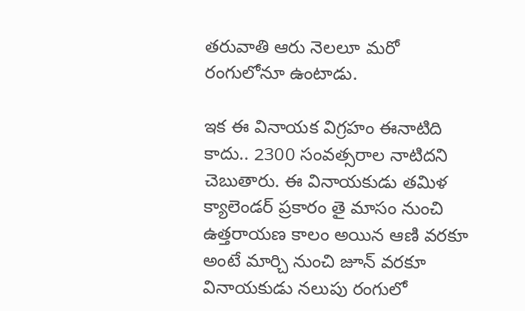తరువాతి ఆరు నెలలూ మరో రంగులోనూ ఉంటాడు.

ఇక ఈ వినాయక విగ్రహం ఈనాటిది కాదు.. 2300 సంవత్సరాల నాటిదని చెబుతారు. ఈ వినాయకుడు తమిళ క్యాలెండర్ ప్రకారం తై మాసం నుంచి ఉత్తరాయణ కాలం అయిన ఆణి వరకూ అంటే మార్చి నుంచి జూన్ వరకూ వినాయకుడు నలుపు రంగులో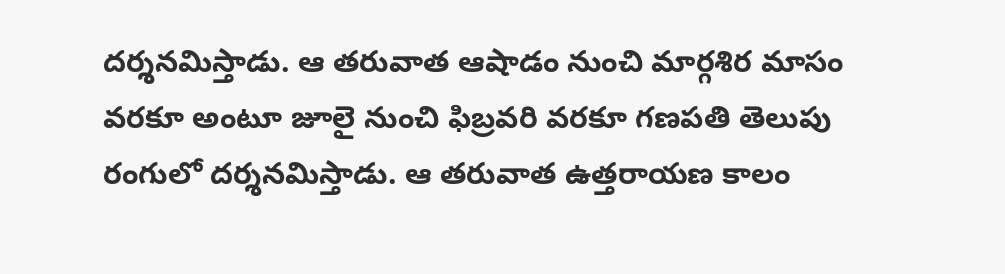దర్శనమిస్తాడు. ఆ తరువాత ఆషాడం నుంచి మార్గశిర మాసం వరకూ అంటూ జూలై నుంచి ఫిబ్రవరి వరకూ గణపతి తెలుపు రంగులో దర్శనమిస్తాడు. ఆ తరువాత ఉత్తరాయణ కాలం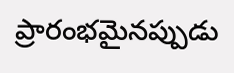ప్రారంభమైనప్పుడు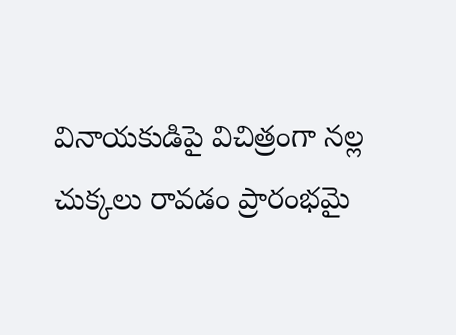వినాయకుడిపై విచిత్రంగా నల్ల చుక్కలు రావడం ప్రారంభమై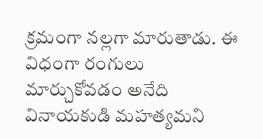క్రమంగా నల్లగా మారుతాడు. ఈ విధంగా రంగులు మార్చుకోవడం అనేది వినాయకుడి మహత్యమని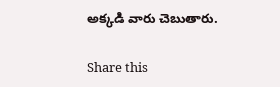అక్కడి వారు చెబుతారు.

Share this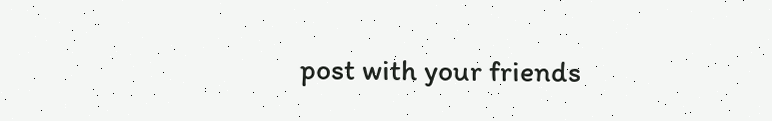post with your friends